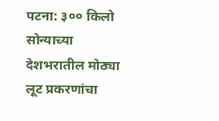पटना: ३०० किलो सोन्याच्या देशभरातील मोठ्या लूट प्रकरणांचा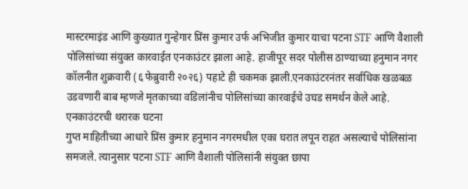मास्टरमाइंड आणि कुख्यात गुन्हेगार प्रिंस कुमार उर्फ अभिजीत कुमार याचा पटना STF आणि वैशाली पोलिसांच्या संयुक्त कारवाईत एनकाउंटर झाला आहे. हाजीपूर सदर पोलीस ठाण्याच्या हनुमान नगर कॉलनीत शुक्रवारी (६ फेब्रुवारी २०२६) पहाटे ही चकमक झाली.एनकाउंटरनंतर सर्वाधिक खळबळ उडवणारी बाब म्हणजे मृतकाच्या वडिलांनीच पोलिसांच्या कारवाईचे उघड समर्थन केले आहे.
एनकाउंटरची थरारक घटना
गुप्त माहितीच्या आधारे प्रिंस कुमार हनुमान नगरमधील एका घरात लपून राहत असल्याचे पोलिसांना समजले. त्यानुसार पटना STF आणि वैशाली पोलिसांनी संयुक्त छापा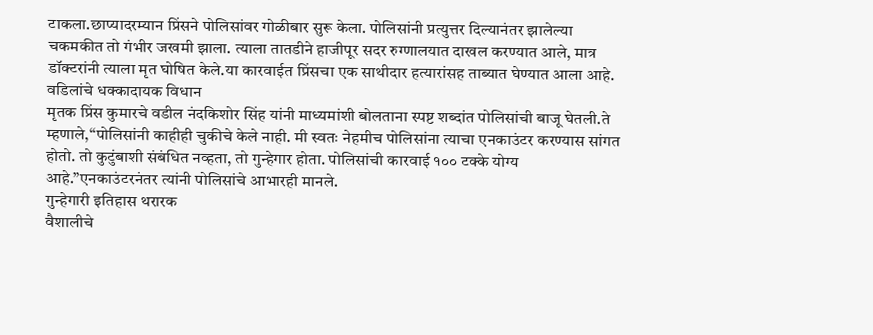टाकला.छाप्यादरम्यान प्रिंसने पोलिसांवर गोळीबार सुरू केला. पोलिसांनी प्रत्युत्तर दिल्यानंतर झालेल्या चकमकीत तो गंभीर जखमी झाला. त्याला तातडीने हाजीपूर सदर रुग्णालयात दाखल करण्यात आले, मात्र डॉक्टरांनी त्याला मृत घोषित केले.या कारवाईत प्रिंसचा एक साथीदार हत्यारांसह ताब्यात घेण्यात आला आहे.
वडिलांचे धक्कादायक विधान
मृतक प्रिंस कुमारचे वडील नंदकिशोर सिंह यांनी माध्यमांशी बोलताना स्पष्ट शब्दांत पोलिसांची बाजू घेतली.ते म्हणाले,“पोलिसांनी काहीही चुकीचे केले नाही. मी स्वतः नेहमीच पोलिसांना त्याचा एनकाउंटर करण्यास सांगत होतो. तो कुटुंबाशी संबंधित नव्हता, तो गुन्हेगार होता. पोलिसांची कारवाई १०० टक्के योग्य आहे.”एनकाउंटरनंतर त्यांनी पोलिसांचे आभारही मानले.
गुन्हेगारी इतिहास थरारक
वैशालीचे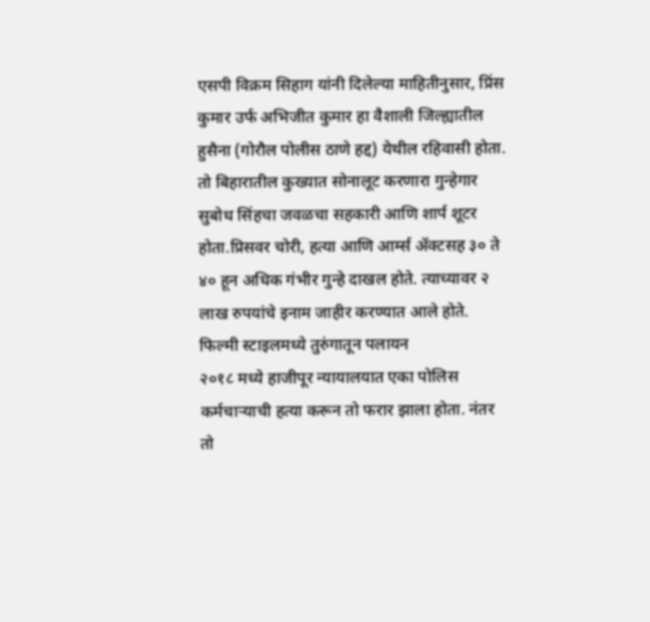एसपी विक्रम सिहाग यांनी दिलेल्या माहितीनुसार, प्रिंस कुमार उर्फ अभिजीत कुमार हा वैशाली जिल्ह्यातील हुसैना (गोरौल पोलीस ठाणे हद्द) येथील रहिवासी होता.
तो बिहारातील कुख्यात सोनालूट करणारा गुन्हेगार सुबोध सिंहचा जवळचा सहकारी आणि शार्प शूटर होता.प्रिसवर चोरी, हत्या आणि आर्म्स ॲक्टसह ३० ते ४० हून अधिक गंभीर गुन्हे दाखल होते. त्याच्यावर २ लाख रुपयांचे इनाम जाहीर करण्यात आले होते.
फिल्मी स्टाइलमध्ये तुरुंगातून पलायन
२०१८ मध्ये हाजीपूर न्यायालयात एका पोलिस कर्मचाऱ्याची हत्या करून तो फरार झाला होता. नंतर तो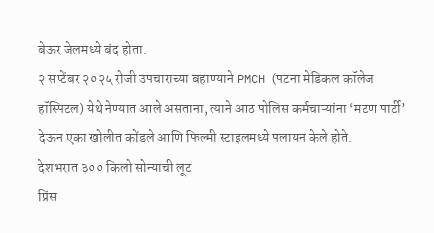बेऊर जेलमध्ये बंद होता.
२ सप्टेंबर २०२५ रोजी उपचाराच्या बहाण्याने PMCH (पटना मेडिकल कॉलेज हॉस्पिटल) येथे नेण्यात आले असताना, त्याने आठ पोलिस कर्मचाऱ्यांना ‘मटण पार्टी’ देऊन एका खोलीत कोंडले आणि फिल्मी स्टाइलमध्ये पलायन केले होते.
देशभरात ३०० किलो सोन्याची लूट
प्रिंस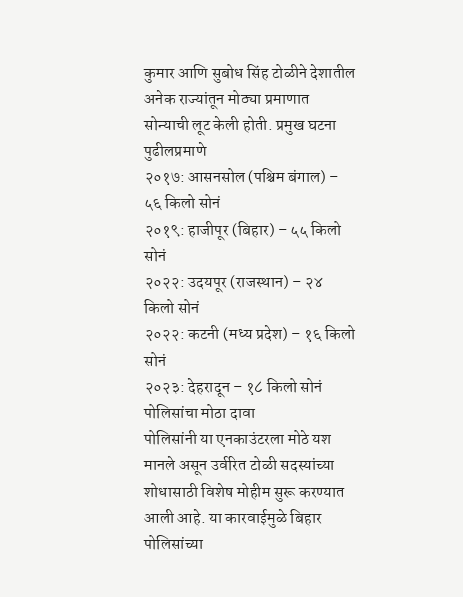कुमार आणि सुबोध सिंह टोळीने देशातील अनेक राज्यांतून मोठ्या प्रमाणात सोन्याची लूट केली होती. प्रमुख घटना पुढीलप्रमाणे
२०१७: आसनसोल (पश्चिम बंगाल) – ५६ किलो सोनं
२०१९: हाजीपूर (बिहार) – ५५ किलो सोनं
२०२२: उदयपूर (राजस्थान) – २४ किलो सोनं
२०२२: कटनी (मध्य प्रदेश) – १६ किलो सोनं
२०२३: देहरादून – १८ किलो सोनं
पोलिसांचा मोठा दावा
पोलिसांनी या एनकाउंटरला मोठे यश मानले असून उर्वरित टोळी सदस्यांच्या शोधासाठी विशेष मोहीम सुरू करण्यात आली आहे. या कारवाईमुळे बिहार पोलिसांच्या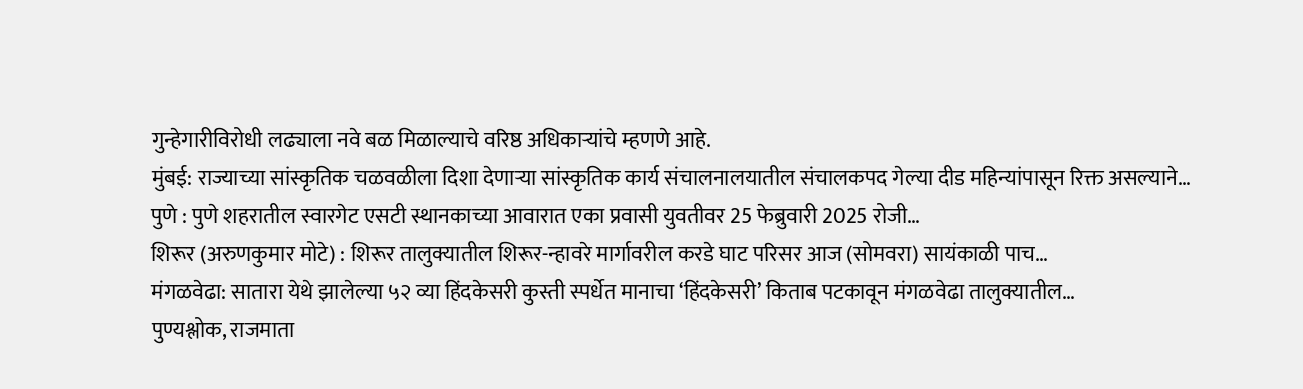गुन्हेगारीविरोधी लढ्याला नवे बळ मिळाल्याचे वरिष्ठ अधिकाऱ्यांचे म्हणणे आहे.
मुंबई: राज्याच्या सांस्कृतिक चळवळीला दिशा देणाऱ्या सांस्कृतिक कार्य संचालनालयातील संचालकपद गेल्या दीड महिन्यांपासून रिक्त असल्याने…
पुणे : पुणे शहरातील स्वारगेट एसटी स्थानकाच्या आवारात एका प्रवासी युवतीवर 25 फेब्रुवारी 2025 रोजी…
शिरूर (अरुणकुमार मोटे) : शिरूर तालुक्यातील शिरूर-न्हावरे मार्गावरील करडे घाट परिसर आज (सोमवरा) सायंकाळी पाच…
मंगळवेढा: सातारा येथे झालेल्या ५२ व्या हिंदकेसरी कुस्ती स्पर्धेत मानाचा ‘हिंदकेसरी’ किताब पटकावून मंगळवेढा तालुक्यातील…
पुण्यश्लोक, राजमाता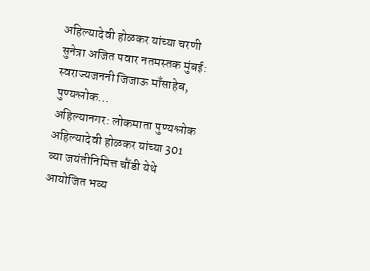अहिल्यादेवी होळकर यांच्या चरणी सुनेत्रा अजित पवार नतमस्तक मुंबई: स्वराज्यजननी जिजाऊ माँसाहेब, पुण्यश्लोक…
अहिल्यानगर: लोकमाता पुण्यश्लोक अहिल्यादेवी होळकर यांच्या 301 व्या जयंतीनिमित्त चौंडी येथे आयोजित भव्य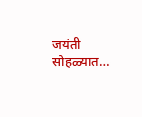जयंती सोहळ्यात…